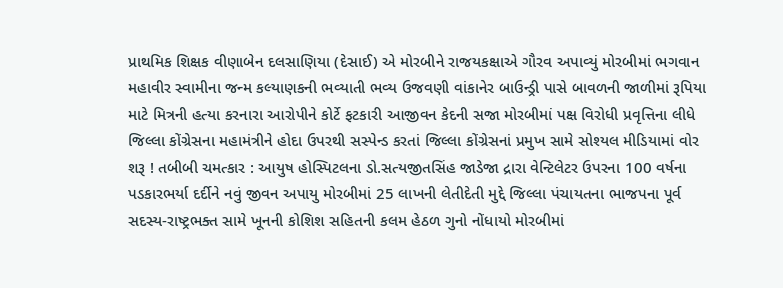પ્રાથમિક શિક્ષક વીણાબેન દલસાણિયા (દેસાઈ) એ મોરબીને રાજયકક્ષાએ ગૌરવ અપાવ્યું મોરબીમાં ભગવાન મહાવીર સ્વામીના જન્મ કલ્યાણકની ભવ્યાતી ભવ્ય ઉજવણી વાંકાનેર બાઉન્ડ્રી પાસે બાવળની જાળીમાં રૂપિયા માટે મિત્રની હત્યા કરનારા આરોપીને કોર્ટે ફટકારી આજીવન કેદની સજા મોરબીમાં પક્ષ વિરોધી પ્રવૃત્તિના લીધે જિલ્લા કોંગ્રેસના મહામંત્રીને હોદા ઉપરથી સસ્પેન્ડ કરતાં જિલ્લા કોંગ્રેસનાં પ્રમુખ સામે સોશ્યલ મીડિયામાં વોર શરૂ ! તબીબી ચમત્કાર : આયુષ હોસ્પિટલના ડો.સત્યજીતસિંહ જાડેજા દ્રારા વેન્ટિલેટર ઉપરના 100 વર્ષના પડકારભર્યા દર્દીને નવું જીવન અપાયુ મોરબીમાં 25 લાખની લેતીદેતી મુદ્દે જિલ્લા પંચાયતના ભાજપના પૂર્વ સદસ્ય-રાષ્ટ્રભક્ત સામે ખૂનની કોશિશ સહિતની કલમ હેઠળ ગુનો નોંધાયો મોરબીમાં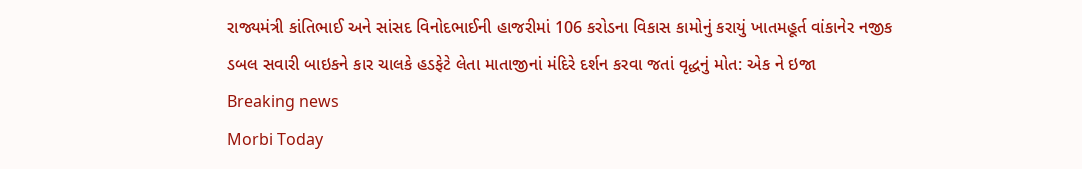રાજ્યમંત્રી કાંતિભાઈ અને સાંસદ વિનોદભાઈની હાજરીમાં 106 કરોડના વિકાસ કામોનું કરાયું ખાતમહૂર્ત વાંકાનેર નજીક ડબલ સવારી બાઇકને કાર ચાલકે હડફેટે લેતા માતાજીનાં મંદિરે દર્શન કરવા જતાં વૃદ્ધનું મોત: એક ને ઇજા
Breaking news
Morbi Today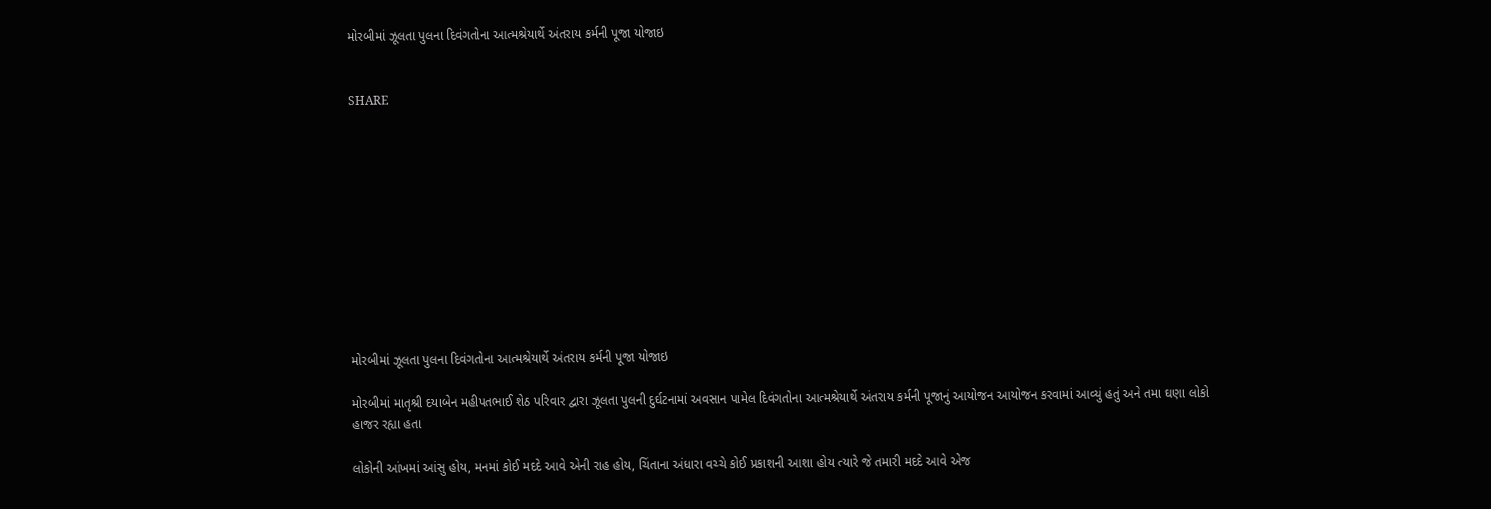મોરબીમાં ઝૂલતા પુલના દિવંગતોના આત્મશ્રેયાર્થે અંતરાય કર્મની પૂજા યોજાઇ


SHARE











મોરબીમાં ઝૂલતા પુલના દિવંગતોના આત્મશ્રેયાર્થે અંતરાય કર્મની પૂજા યોજાઇ

મોરબીમાં માતૃશ્રી દયાબેન મહીપતભાઈ શેઠ પરિવાર દ્વારા ઝૂલતા પુલની દુર્ઘટનામાં અવસાન પામેલ દિવંગતોના આત્મશ્રેયાર્થે અંતરાય કર્મની પૂજાનું આયોજન આયોજન કરવામાં આવ્યું હતું અને તમા ઘણા લોકો હાજર રહ્યા હતા

લોકોની આંખમાં આંસુ હોય, મનમાં કોઈ મદદે આવે એની રાહ હોય, ચિંતાના અંધારા વચ્ચે કોઈ પ્રકાશની આશા હોય ત્યારે જે તમારી મદદે આવે એજ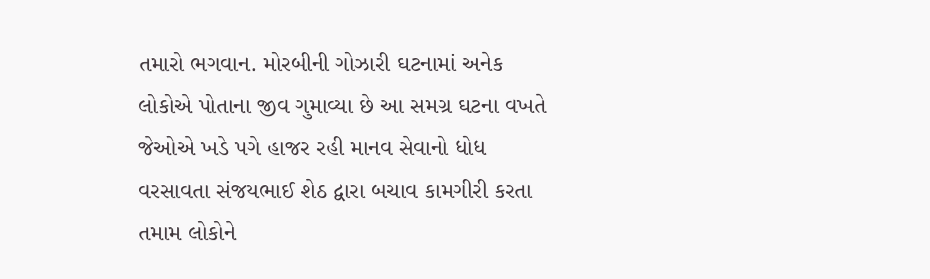તમારો ભગવાન. મોરબીની ગોઝારી ઘટનામાં અનેક લોકોએ પોતાના જીવ ગુમાવ્યા છે આ સમગ્ર ઘટના વખતે જેઓએ ખડે પગે હાજર રહી માનવ સેવાનો ધોધ વરસાવતા સંજયભાઈ શેઠ દ્વારા બચાવ કામગીરી કરતા તમામ લોકોને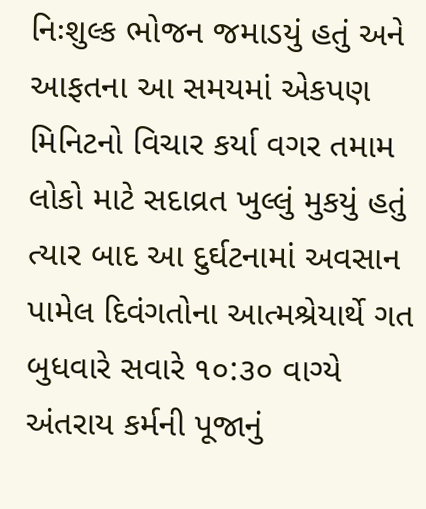નિઃશુલ્ક ભોજન જમાડયું હતું અને આફતના આ સમયમાં એકપણ મિનિટનો વિચાર કર્યા વગર તમામ લોકો માટે સદાવ્રત ખુલ્લું મુકયું હતું ત્યાર બાદ આ દુર્ઘટનામાં અવસાન પામેલ દિવંગતોના આત્મશ્રેયાર્થે ગત બુધવારે સવારે ૧૦:૩૦ વાગ્યે અંતરાય કર્મની પૂજાનું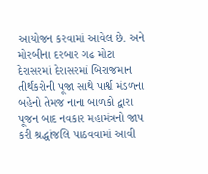આયોજન કરવામાં આવેલ છે. અને મોરબીના દરબાર ગઢ મોટા દેરાસરમાં દેરાસરમાં બિરાજમાન તીર્થંકરોની પૂજા સાથે પાર્શ્વ મંડળના બહેનો તેમજ નાના બાળકો દ્વારા પૂજન બાદ નવકાર મહામંત્રનો જાપ કરી શ્રદ્ધાંજલિ પાઠવવામાં આવી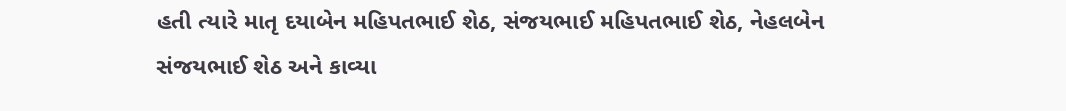હતી ત્યારે માતૃ દયાબેન મહિપતભાઈ શેઠ, સંજયભાઈ મહિપતભાઈ શેઠ, નેહલબેન સંજયભાઈ શેઠ અને કાવ્યા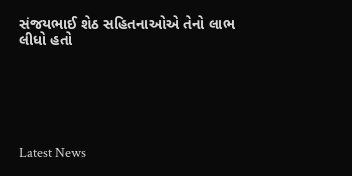સંજયભાઈ શેઠ સહિતનાઓએ તેનો લાભ લીધો હતો






Latest News